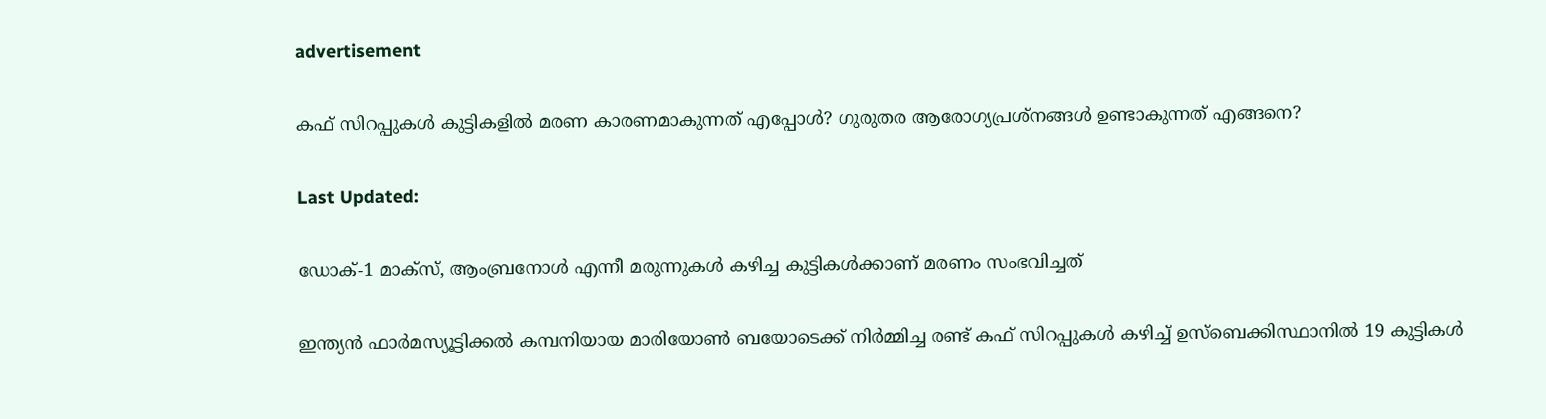advertisement

കഫ് സിറപ്പുകള്‍ കുട്ടികളിൽ മരണ കാരണമാകുന്നത് എപ്പോൾ? ഗുരുതര ആരോഗ്യപ്രശ്‌നങ്ങൾ ഉണ്ടാകുന്നത് എങ്ങനെ?

Last Updated:

ഡോക്-1 മാക്സ്, ആംബ്രനോള്‍ എന്നീ മരുന്നുകള്‍ കഴിച്ച കുട്ടികൾക്കാണ് മരണം സംഭവിച്ചത്

ഇന്ത്യന്‍ ഫാര്‍മസ്യൂട്ടിക്കല്‍ കമ്പനിയായ മാരിയോണ്‍ ബയോടെക്ക് നിര്‍മ്മിച്ച രണ്ട് കഫ് സിറപ്പുകൾ കഴിച്ച് ഉസ്‌ബെക്കിസ്ഥാനില്‍ 19 കുട്ടികൾ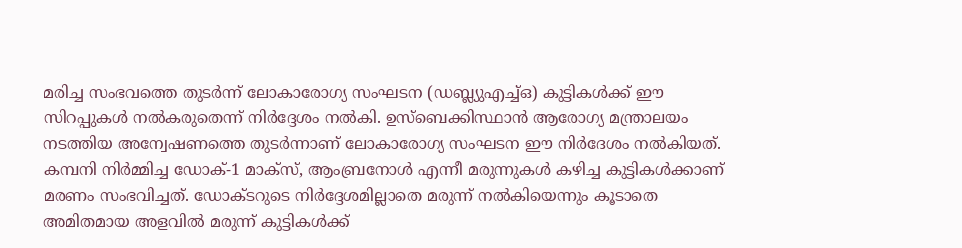മരിച്ച സംഭവത്തെ തുടർന്ന് ലോകാരോഗ്യ സംഘടന (ഡബ്ല്യുഎച്ച്ഒ) കുട്ടികൾക്ക് ഈ സിറപ്പുകൾ നൽകരുതെന്ന് നിർദ്ദേശം നൽകി. ഉസ്ബെക്കിസ്ഥാൻ ആരോഗ്യ മന്ത്രാലയം നടത്തിയ അന്വേഷണത്തെ തുടർന്നാണ് ലോകാരോഗ്യ സംഘടന ഈ നിർദേശം നൽകിയത്.
കമ്പനി നിര്‍മ്മിച്ച ഡോക്-1 മാക്സ്, ആംബ്രനോള്‍ എന്നീ മരുന്നുകള്‍ കഴിച്ച കുട്ടികൾക്കാണ് മരണം സംഭവിച്ചത്. ഡോക്ടറുടെ നിര്‍ദ്ദേശമില്ലാതെ മരുന്ന് നല്‍കിയെന്നും കൂടാതെ അമിതമായ അളവില്‍ മരുന്ന് കുട്ടികള്‍ക്ക്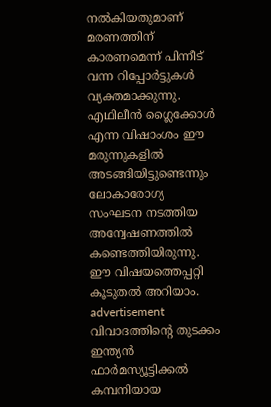നല്‍കിയതുമാണ് മരണത്തിന് കാരണമെന്ന് പിന്നീട് വന്ന റിപ്പോര്‍ട്ടുകൾ വ്യക്തമാക്കുന്നു. എഥിലീന്‍ ഗ്ലൈക്കോള്‍ എന്ന വിഷാംശം ഈ മരുന്നുകളില്‍ അടങ്ങിയിട്ടുണ്ടെന്നും ലോകാരോഗ്യ സംഘടന നടത്തിയ അന്വേഷണത്തില്‍ കണ്ടെത്തിയിരുന്നു. ഈ വിഷയത്തെപ്പറ്റി കൂടുതല്‍ അറിയാം.
advertisement
വിവാദത്തിന്റെ തുടക്കം
ഇന്ത്യന്‍ ഫാര്‍മസ്യൂട്ടിക്കല്‍ കമ്പനിയായ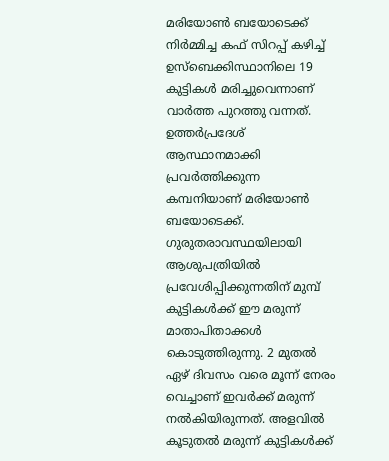മരിയോണ്‍ ബയോടെക്ക് നിര്‍മ്മിച്ച കഫ് സിറപ്പ് കഴിച്ച് ഉസ്‌ബെക്കിസ്ഥാനിലെ 19 കുട്ടികള്‍ മരിച്ചുവെന്നാണ് വാര്‍ത്ത പുറത്തു വന്നത്. ഉത്തര്‍പ്രദേശ് ആസ്ഥാനമാക്കി പ്രവര്‍ത്തിക്കുന്ന കമ്പനിയാണ് മരിയോണ്‍ ബയോടെക്ക്.
ഗുരുതരാവസ്ഥയിലായി ആശുപത്രിയില്‍ പ്രവേശിപ്പിക്കുന്നതിന് മുമ്പ് കുട്ടികള്‍ക്ക് ഈ മരുന്ന് മാതാപിതാക്കള്‍ കൊടുത്തിരുന്നു. 2 മുതല്‍ ഏഴ് ദിവസം വരെ മൂന്ന് നേരം വെച്ചാണ് ഇവര്‍ക്ക് മരുന്ന് നല്‍കിയിരുന്നത്. അളവില്‍ കൂടുതല്‍ മരുന്ന് കുട്ടികള്‍ക്ക്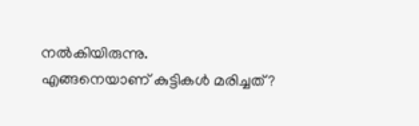നല്‍കിയിരുന്നു.
എങ്ങനെയാണ് കുട്ടികള്‍ മരിച്ചത്?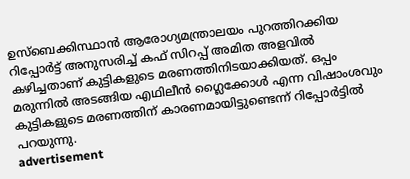ഉസ്‌ബെക്കിസ്ഥാന്‍ ആരോഗ്യമന്ത്രാലയം പുറത്തിറക്കിയ റിപ്പോര്‍ട്ട് അനുസരിച്ച് കഫ് സിറപ്പ് അമിത അളവില്‍ കഴിച്ചതാണ് കുട്ടികളുടെ മരണത്തിനിടയാക്കിയത്. ഒപ്പം മരുന്നില്‍ അടങ്ങിയ എഥിലീന്‍ ഗ്ലൈക്കോള്‍ എന്ന വിഷാംശവും കുട്ടികളുടെ മരണത്തിന് കാരണമായിട്ടുണ്ടെന്ന് റിപ്പോര്‍ട്ടില്‍ പറയുന്നു.
advertisement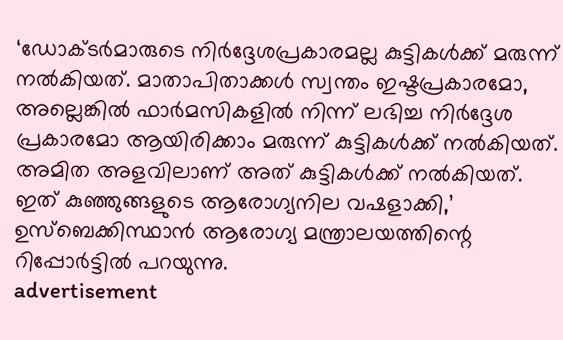‘ഡോക്ടര്‍മാരുടെ നിര്‍ദ്ദേശപ്രകാരമല്ല കുട്ടികള്‍ക്ക് മരുന്ന് നല്‍കിയത്. മാതാപിതാക്കള്‍ സ്വന്തം ഇഷ്ടപ്രകാരമോ, അല്ലെങ്കില്‍ ഫാര്‍മസികളില്‍ നിന്ന് ലഭിച്ച നിര്‍ദ്ദേശ പ്രകാരമോ ആയിരിക്കാം മരുന്ന് കുട്ടികള്‍ക്ക് നല്‍കിയത്. അമിത അളവിലാണ് അത് കുട്ടികള്‍ക്ക് നല്‍കിയത്. ഇത് കുഞ്ഞുങ്ങളുടെ ആരോഗ്യനില വഷളാക്കി,’ ഉസ്‌ബെക്കിസ്ഥാന്‍ ആരോഗ്യ മന്ത്രാലയത്തിന്റെ റിപ്പോര്‍ട്ടില്‍ പറയുന്നു.
advertisement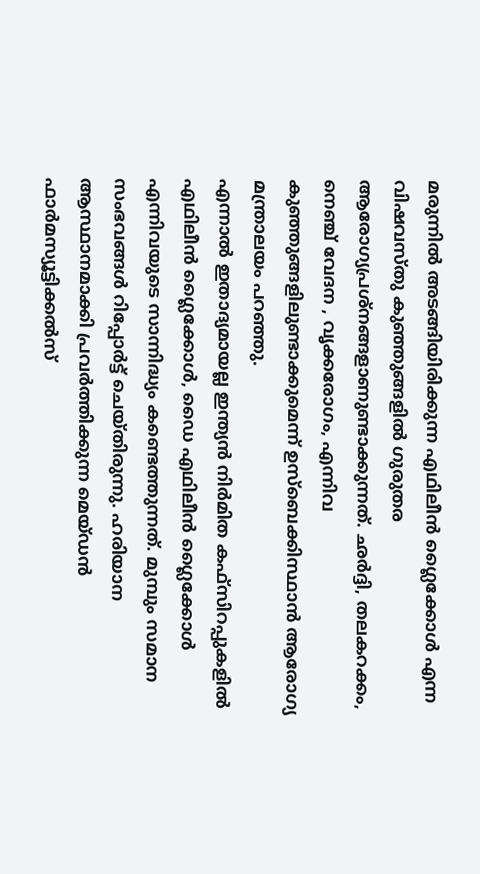മരുന്നില്‍ അടങ്ങിയിരിക്കുന്ന എഥിലീന്‍ ഗ്ലൈക്കോള്‍ എന്ന വിഷവസ്തു കുഞ്ഞുങ്ങളില്‍ ഗുരുതര ആരോഗ്യപ്രശ്‌നങ്ങളാണുണ്ടാക്കുന്നത്. ഛര്‍ദ്ദി, തലകറക്കം, നെഞ്ച് വേദന , വൃക്കരോഗം, എന്നിവ കുഞ്ഞുങ്ങളിലുണ്ടാക്കുമെന്ന് ഉസ്‌ബെക്കിസ്ഥാന്‍ ആരോഗ്യ മന്ത്രാലയം പറഞ്ഞു.
എന്നാല്‍ ഇതാദ്യമായല്ല ഇന്ത്യന്‍ നിര്‍മിത കഫ്‌സിറപ്പുകളില്‍ എഥിലീന്‍ ഗ്ലൈക്കോള്‍, ഡൈ എഥിലീന്‍ ഗ്ലൈക്കോള്‍ എന്നിവയുടെ സാന്നിദ്ധ്യം കണ്ടെത്തുന്നത്. മുമ്പും സമാന സംഭവങ്ങള്‍ റിപ്പോര്‍ട്ട് ചെയ്തിരുന്നു. ഹരിയാന ആസ്ഥാനമാക്കി പ്രവര്‍ത്തിക്കുന്ന മെയ്ഡന്‍ ഫാര്‍മസ്യൂട്ടിക്കല്‍സ്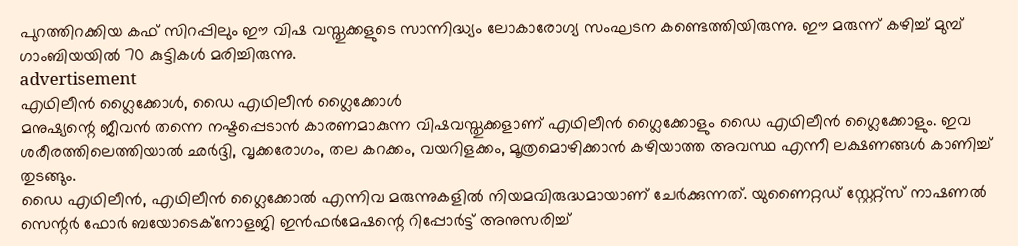പുറത്തിറക്കിയ കഫ് സിറപ്പിലും ഈ വിഷ വസ്തുക്കളുടെ സാന്നിദ്ധ്യം ലോകാരോഗ്യ സംഘടന കണ്ടെത്തിയിരുന്നു. ഈ മരുന്ന് കഴിച്ച് മുമ്പ് ഗാംബിയയില്‍ 70 കുട്ടികള്‍ മരിച്ചിരുന്നു.
advertisement
എഥിലീന്‍ ഗ്ലൈക്കോള്‍, ഡൈ എഥിലീന്‍ ഗ്ലൈക്കോള്‍
മനുഷ്യന്റെ ജീവന്‍ തന്നെ നഷ്ടപ്പെടാന്‍ കാരണമാകുന്ന വിഷവസ്തുക്കളാണ് എഥിലീന്‍ ഗ്ലൈക്കോളും ഡൈ എഥിലീന്‍ ഗ്ലൈക്കോളും. ഇവ ശരീരത്തിലെത്തിയാല്‍ ഛര്‍ദ്ദി, വൃക്കരോഗം, തല കറക്കം, വയറിളക്കം, മൂത്രമൊഴിക്കാന്‍ കഴിയാത്ത അവസ്ഥ എന്നീ ലക്ഷണങ്ങള്‍ കാണിച്ച് തുടങ്ങും.
ഡൈ എഥിലീന്‍, എഥിലീന്‍ ഗ്ലൈക്കോല്‍ എന്നിവ മരുന്നുകളില്‍ നിയമവിരുദ്ധമായാണ് ചേര്‍ക്കുന്നത്. യുണൈറ്റഡ് സ്റ്റേറ്റ്‌സ് നാഷണല്‍ സെന്റര്‍ ഫോര്‍ ബയോടെക്‌നോളജി ഇന്‍ഫര്‍മേഷന്റെ റിപ്പോര്‍ട്ട് അനുസരിച്ച്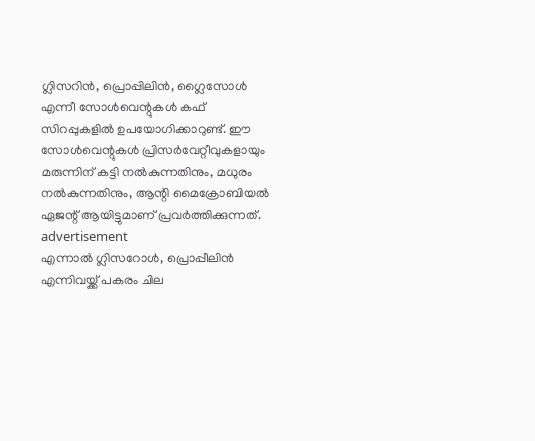ഗ്ലിസറിന്‍, പ്രൊപ്പിലിന്‍, ഗ്ലൈസോള്‍ എന്നീ സോള്‍വെന്റുകൾ കഫ് സിറപ്പുകളില്‍ ഉപയോഗിക്കാറുണ്ട്. ഈ സോള്‍വെന്റുകള്‍ പ്രിസര്‍വേറ്റീവുകളായും മരുന്നിന് കട്ടി നല്‍കുന്നതിനും, മധുരം നല്‍കുന്നതിനും, ആന്റി മൈക്രോബിയല്‍ ഏജന്റ് ആയിട്ടുമാണ് പ്രവര്‍ത്തിക്കുന്നത്.
advertisement
എന്നാല്‍ ഗ്ലിസറോള്‍, പ്രൊപ്പീലിന്‍ എന്നിവയ്ക്ക് പകരം ചില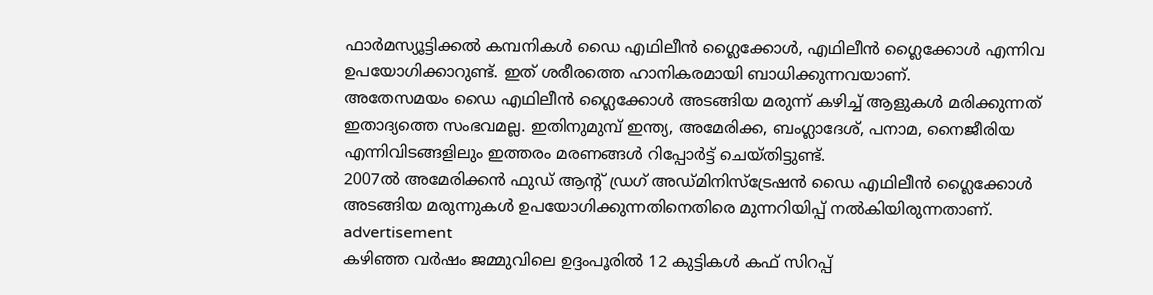ഫാര്‍മസ്യൂട്ടിക്കല്‍ കമ്പനികള്‍ ഡൈ എഥിലീന്‍ ഗ്ലൈക്കോള്‍, എഥിലീന്‍ ഗ്ലൈക്കോള്‍ എന്നിവ ഉപയോഗിക്കാറുണ്ട്. ഇത് ശരീരത്തെ ഹാനികരമായി ബാധിക്കുന്നവയാണ്.
അതേസമയം ഡൈ എഥിലീന്‍ ഗ്ലൈക്കോള്‍ അടങ്ങിയ മരുന്ന് കഴിച്ച് ആളുകള്‍ മരിക്കുന്നത് ഇതാദ്യത്തെ സംഭവമല്ല. ഇതിനുമുമ്പ് ഇന്ത്യ, അമേരിക്ക, ബംഗ്ലാദേശ്, പനാമ, നൈജീരിയ എന്നിവിടങ്ങളിലും ഇത്തരം മരണങ്ങള്‍ റിപ്പോര്‍ട്ട് ചെയ്തിട്ടുണ്ട്.
2007ല്‍ അമേരിക്കന്‍ ഫുഡ് ആന്റ് ഡ്രഗ് അഡ്മിനിസ്‌ട്രേഷന്‍ ഡൈ എഥിലീന്‍ ഗ്ലൈക്കോള്‍ അടങ്ങിയ മരുന്നുകള്‍ ഉപയോഗിക്കുന്നതിനെതിരെ മുന്നറിയിപ്പ് നല്‍കിയിരുന്നതാണ്.
advertisement
കഴിഞ്ഞ വര്‍ഷം ജമ്മുവിലെ ഉദ്ദംപൂരില്‍ 12 കുട്ടികള്‍ കഫ് സിറപ്പ്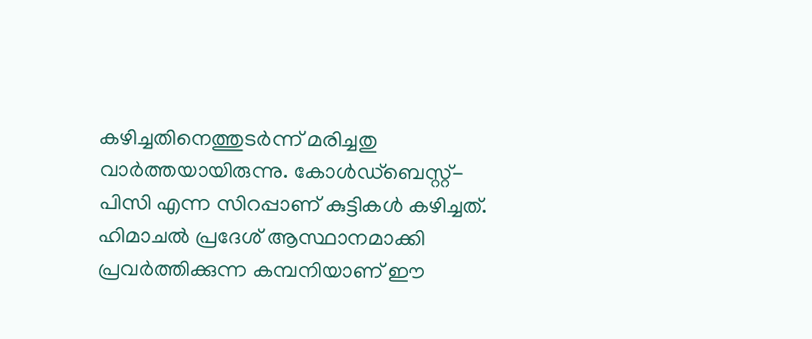കഴിച്ചതിനെത്തുടര്‍ന്ന് മരിച്ചതു വാര്‍ത്തയായിരുന്നു. കോള്‍ഡ്‌ബെസ്റ്റ്-പിസി എന്ന സിറപ്പാണ് കുട്ടികള്‍ കഴിച്ചത്. ഹിമാചല്‍ പ്രദേശ് ആസ്ഥാനമാക്കി പ്രവര്‍ത്തിക്കുന്ന കമ്പനിയാണ് ഈ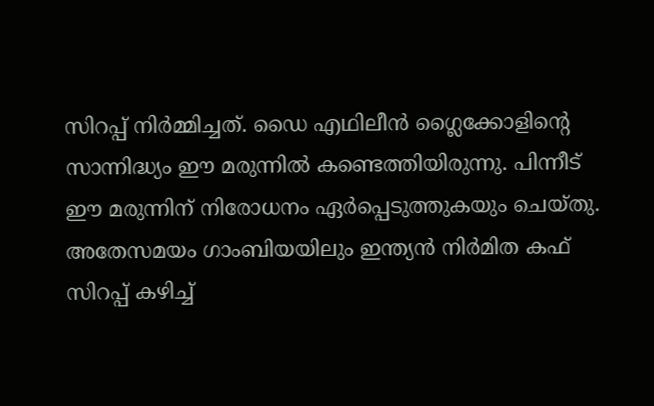സിറപ്പ് നിര്‍മ്മിച്ചത്. ഡൈ എഥിലീന്‍ ഗ്ലൈക്കോളിന്റെ സാന്നിദ്ധ്യം ഈ മരുന്നില്‍ കണ്ടെത്തിയിരുന്നു. പിന്നീട് ഈ മരുന്നിന് നിരോധനം ഏര്‍പ്പെടുത്തുകയും ചെയ്തു.
അതേസമയം ഗാംബിയയിലും ഇന്ത്യന്‍ നിര്‍മിത കഫ് സിറപ്പ് കഴിച്ച്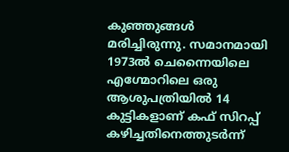കുഞ്ഞുങ്ങള്‍ മരിച്ചിരുന്നു. സമാനമായി 1973ല്‍ ചെന്നൈയിലെ എഗ്മോറിലെ ഒരു ആശുപത്രിയില്‍ 14 കുട്ടികളാണ് കഫ് സിറപ്പ് കഴിച്ചതിനെത്തുടര്‍ന്ന്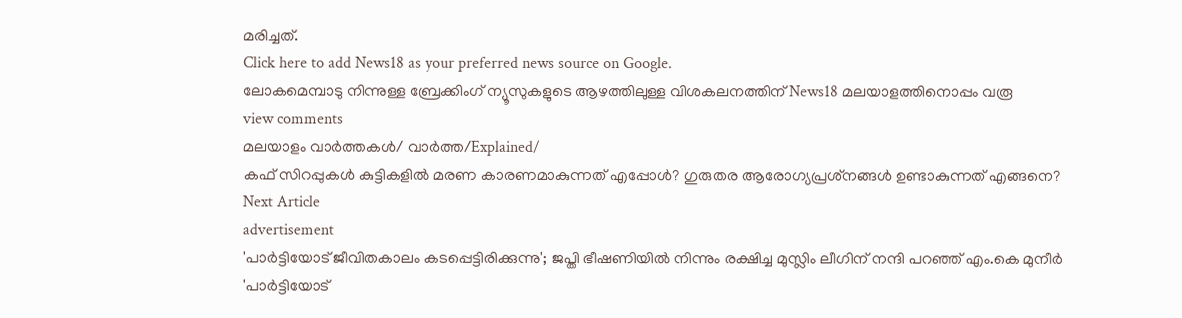മരിച്ചത്.
Click here to add News18 as your preferred news source on Google.
ലോകമെമ്പാടു നിന്നുള്ള ബ്രേക്കിംഗ് ന്യൂസുകളുടെ ആഴത്തിലുള്ള വിശകലനത്തിന് News18 മലയാളത്തിനൊപ്പം വരൂ
view comments
മലയാളം വാർത്തകൾ/ വാർത്ത/Explained/
കഫ് സിറപ്പുകള്‍ കുട്ടികളിൽ മരണ കാരണമാകുന്നത് എപ്പോൾ? ഗുരുതര ആരോഗ്യപ്രശ്‌നങ്ങൾ ഉണ്ടാകുന്നത് എങ്ങനെ?
Next Article
advertisement
'പാർട്ടിയോട് ജീവിതകാലം കടപ്പെട്ടിരിക്കുന്നു'; ജപ്തി ഭീഷണിയിൽ നിന്നും രക്ഷിച്ച മുസ്ലിം ലീഗിന് നന്ദി പറഞ്ഞ് എം.കെ മുനീർ
'പാർട്ടിയോട്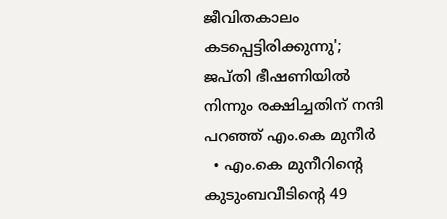ജീവിതകാലം കടപ്പെട്ടിരിക്കുന്നു'; ജപ്തി ഭീഷണിയിൽ നിന്നും രക്ഷിച്ചതിന് നന്ദി പറഞ്ഞ് എം.കെ മുനീർ
  • എം.കെ മുനീറിന്റെ കുടുംബവീടിന്റെ 49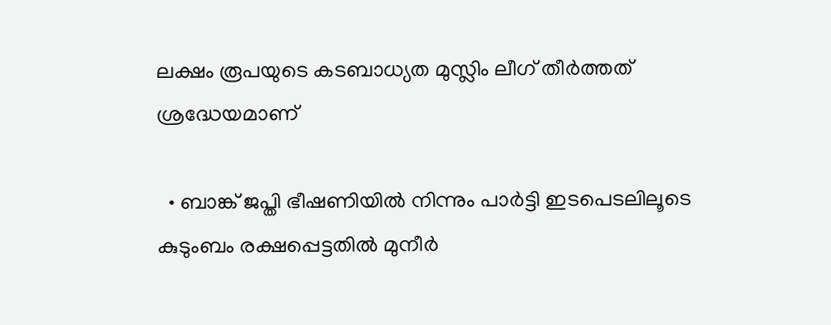ലക്ഷം രൂപയുടെ കടബാധ്യത മുസ്ലിം ലീഗ് തീർത്തത് ശ്രദ്ധേയമാണ്

  • ബാങ്ക് ജപ്തി ഭീഷണിയിൽ നിന്നും പാർട്ടി ഇടപെടലിലൂടെ കുടുംബം രക്ഷപ്പെട്ടതിൽ മുനീർ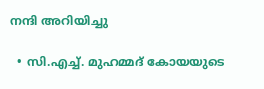നന്ദി അറിയിച്ചു

  • സി.എച്ച്. മുഹമ്മദ് കോയയുടെ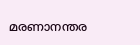മരണാനന്തര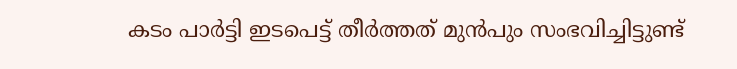കടം പാർട്ടി ഇടപെട്ട് തീർത്തത് മുൻപും സംഭവിച്ചിട്ടുണ്ട്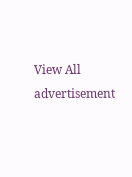View All
advertisement